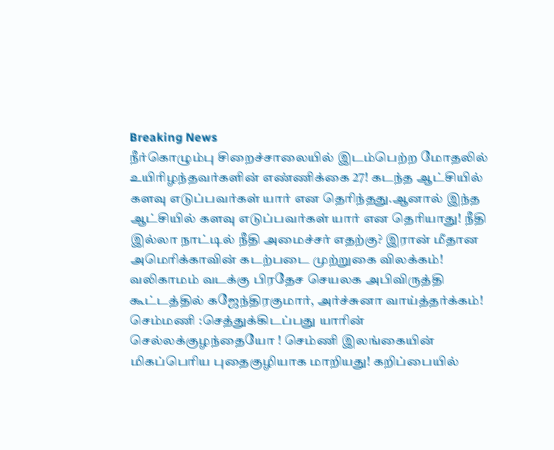Breaking News
நீர்கொழும்பு சிறைச்சாலையில் இடம்பெற்ற மோதலில் உயிரிழந்தவர்களின் எண்ணிக்கை 27! கடந்த ஆட்சியில் களவு எடுப்பவர்கள் யார் என தெரிந்தது.ஆனால் இந்த ஆட்சியில் களவு எடுப்பவர்கள் யார் என தெரியாது! நீதி இல்லா நாட்டில் நீதி அமைச்சர் எதற்கு? இரான் மீதான அமெரிக்காவின் கடற்படை முற்றுகை விலக்கம்! வலிகாமம் வடக்கு பிரதேச செயலக அபிவிருத்தி கூட்டத்தில் கஜேந்திரகுமார், அர்ச்சுனா வாய்த்தர்க்கம்! செம்மணி :செத்துக்கிடப்பது யாரின் செல்லக்குழந்தையோ ! செம்ணி இலங்கையின் மிகப்பெரிய புதைகுழியாக மாறியது! கறிப்பையில்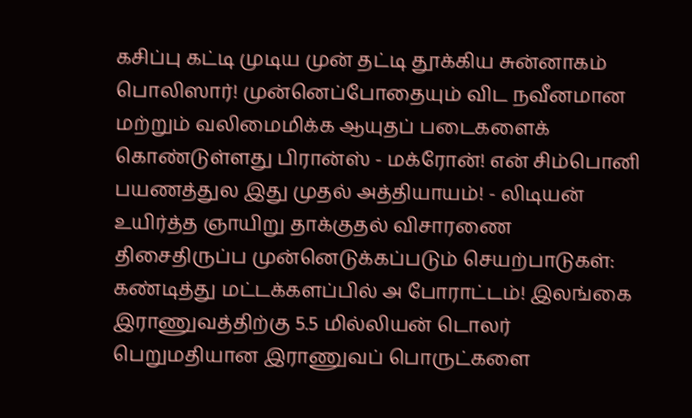கசிப்பு கட்டி முடிய முன் தட்டி தூக்கிய சுன்னாகம் பொலிஸார்! முன்னெப்போதையும் விட நவீனமான மற்றும் வலிமைமிக்க ஆயுதப் படைகளைக் கொண்டுள்ளது பிரான்ஸ் - மக்ரோன்! என் சிம்பொனி பயணத்துல இது முதல் அத்தியாயம்! - லிடியன் உயிர்த்த ஞாயிறு தாக்குதல் விசாரணை திசைதிருப்ப முன்னெடுக்கப்படும் செயற்பாடுகள்: கண்டித்து மட்டக்களப்பில் அ போராட்டம்! இலங்கை இராணுவத்திற்கு 5.5 மில்லியன் டொலர் பெறுமதியான இராணுவப் பொருட்களை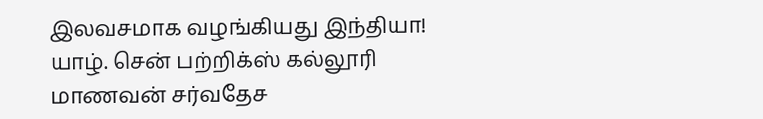இலவசமாக வழங்கியது இந்தியா! யாழ். சென் பற்றிக்ஸ் கல்லூரி மாணவன் சர்வதேச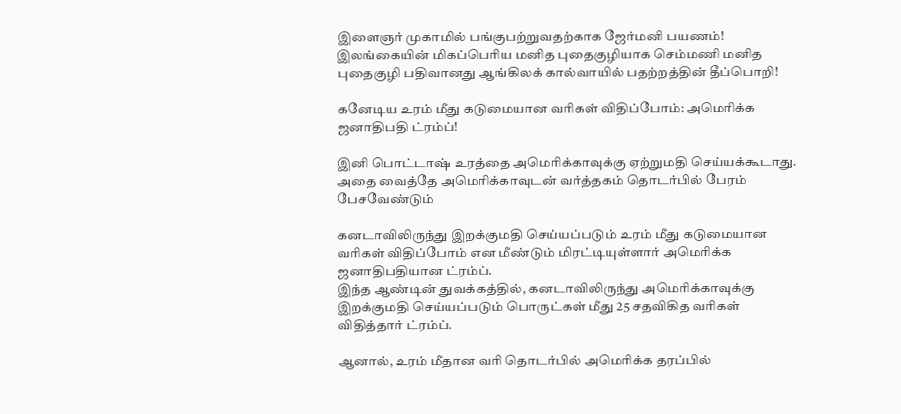இளைஞர் முகாமில் பங்குபற்றுவதற்காக ஜேர்மனி பயணம்! இலங்கையின் மிகப்பெரிய மனித புதைகுழியாக செம்மணி மனித புதைகுழி பதிவானது ஆங்கிலக் கால்வாயில் பதற்றத்தின் தீப்பொறி!

கனேடிய உரம் மீது கடுமையான வரிகள் விதிப்போம்: அமெரிக்க ஜனாதிபதி ட்ரம்ப்!

இனி பொட்டாஷ் உரத்தை அமெரிக்காவுக்கு ஏற்றுமதி செய்யக்கூடாது. அதை வைத்தே அமெரிக்காவுடன் வர்த்தகம் தொடர்பில் பேரம் பேசவேண்டும்

கனடாவிலிருந்து இறக்குமதி செய்யப்படும் உரம் மீது கடுமையான வரிகள் விதிப்போம் என மீண்டும் மிரட்டியுள்ளார் அமெரிக்க ஜனாதிபதியான ட்ரம்ப்.
இந்த ஆண்டின் துவக்கத்தில், கனடாவிலிருந்து அமெரிக்காவுக்கு இறக்குமதி செய்யப்படும் பொருட்கள் மீது 25 சதவிகித வரிகள் விதித்தார் ட்ரம்ப்.

ஆனால், உரம் மீதான வரி தொடர்பில் அமெரிக்க தரப்பில்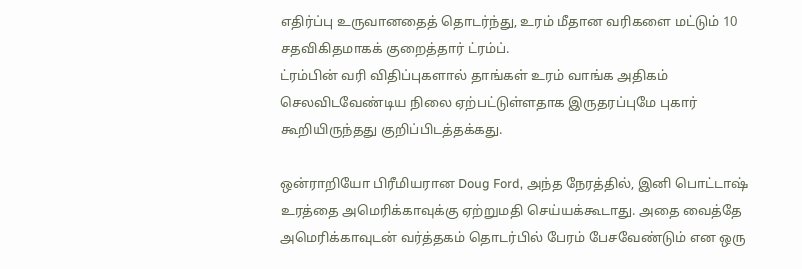எதிர்ப்பு உருவானதைத் தொடர்ந்து, உரம் மீதான வரிகளை மட்டும் 10 சதவிகிதமாகக் குறைத்தார் ட்ரம்ப்.
ட்ரம்பின் வரி விதிப்புகளால் தாங்கள் உரம் வாங்க அதிகம் செலவிடவேண்டிய நிலை ஏற்பட்டுள்ளதாக இருதரப்புமே புகார் கூறியிருந்தது குறிப்பிடத்தக்கது.

ஒன்ராறியோ பிரீமியரான Doug Ford, அந்த நேரத்தில், இனி பொட்டாஷ் உரத்தை அமெரிக்காவுக்கு ஏற்றுமதி செய்யக்கூடாது. அதை வைத்தே அமெரிக்காவுடன் வர்த்தகம் தொடர்பில் பேரம் பேசவேண்டும் என ஒரு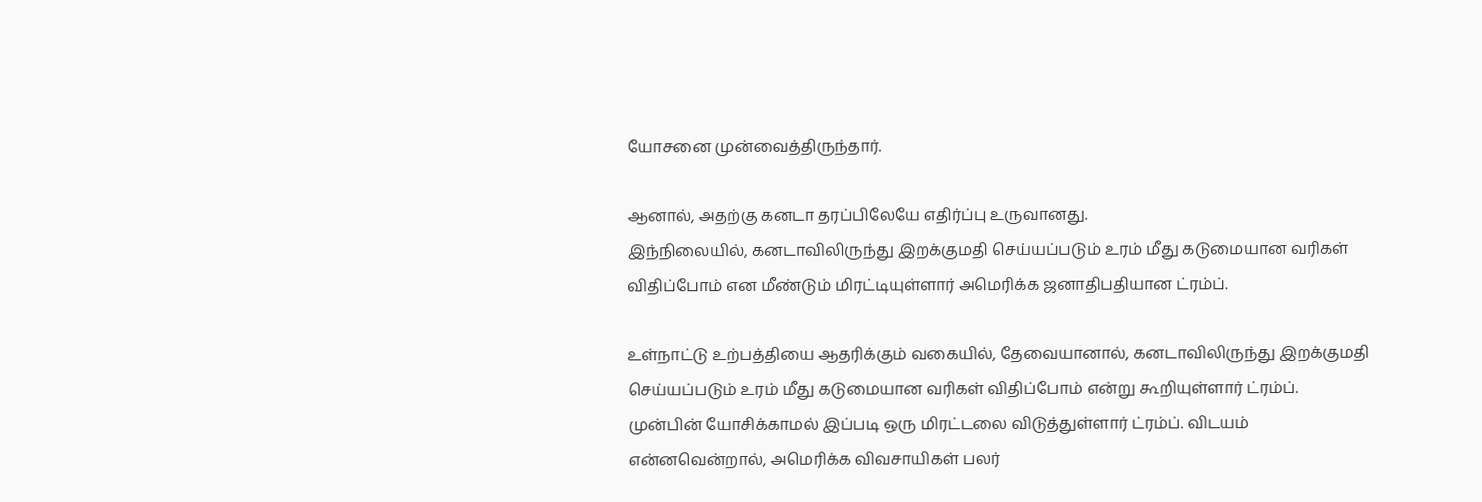யோசனை முன்வைத்திருந்தார்.

ஆனால், அதற்கு கனடா தரப்பிலேயே எதிர்ப்பு உருவானது.
இந்நிலையில், கனடாவிலிருந்து இறக்குமதி செய்யப்படும் உரம் மீது கடுமையான வரிகள் விதிப்போம் என மீண்டும் மிரட்டியுள்ளார் அமெரிக்க ஜனாதிபதியான ட்ரம்ப்.

உள்நாட்டு உற்பத்தியை ஆதரிக்கும் வகையில், தேவையானால், கனடாவிலிருந்து இறக்குமதி செய்யப்படும் உரம் மீது கடுமையான வரிகள் விதிப்போம் என்று கூறியுள்ளார் ட்ரம்ப்.
முன்பின் யோசிக்காமல் இப்படி ஒரு மிரட்டலை விடுத்துள்ளார் ட்ரம்ப். விடயம் என்னவென்றால், அமெரிக்க விவசாயிகள் பலர்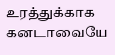உரத்துக்காக கனடாவையே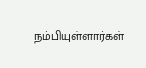நம்பியுள்ளார்கள்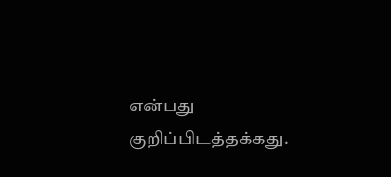என்பது குறிப்பிடத்தக்கது.